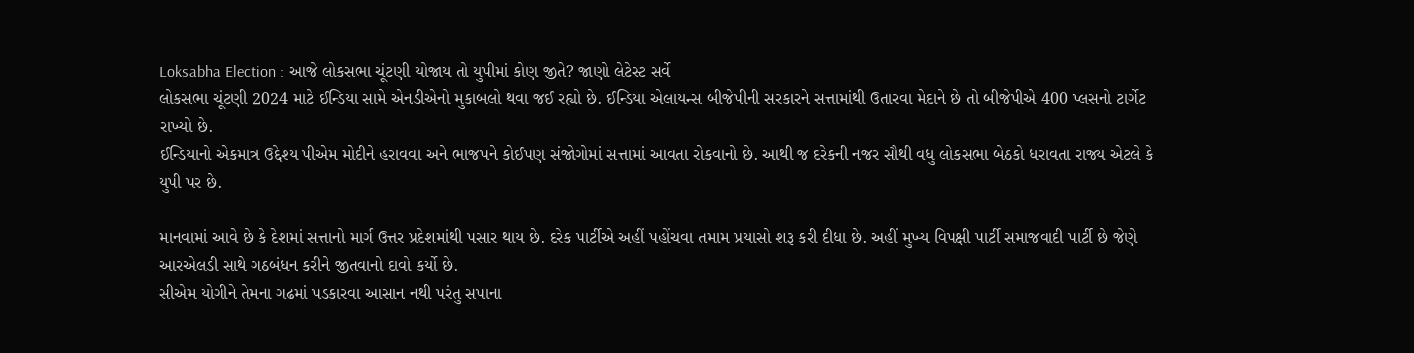Loksabha Election : આજે લોકસભા ચૂંટણી યોજાય તો યુપીમાં કોણ જીતે? જાણો લેટેસ્ટ સર્વે
લોકસભા ચૂંટણી 2024 માટે ઈન્ડિયા સામે એનડીએનો મુકાબલો થવા જઈ રહ્યો છે. ઈન્ડિયા એલાયન્સ બીજેપીની સરકારને સત્તામાંથી ઉતારવા મેદાને છે તો બીજેપીએ 400 પ્લસનો ટાર્ગેટ રાખ્યો છે.
ઈન્ડિયાનો એકમાત્ર ઉદ્દેશ્ય પીએમ મોદીને હરાવવા અને ભાજપને કોઈપણ સંજોગોમાં સત્તામાં આવતા રોકવાનો છે. આથી જ દરેકની નજર સૌથી વધુ લોકસભા બેઠકો ધરાવતા રાજ્ય એટલે કે યુપી પર છે.

માનવામાં આવે છે કે દેશમાં સત્તાનો માર્ગ ઉત્તર પ્રદેશમાંથી પસાર થાય છે. દરેક પાર્ટીએ અહીં પહોંચવા તમામ પ્રયાસો શરૂ કરી દીધા છે. અહીં મુખ્ય વિપક્ષી પાર્ટી સમાજવાદી પાર્ટી છે જેણે આરએલડી સાથે ગઠબંધન કરીને જીતવાનો દાવો કર્યો છે.
સીએમ યોગીને તેમના ગઢમાં પડકારવા આસાન નથી પરંતુ સપાના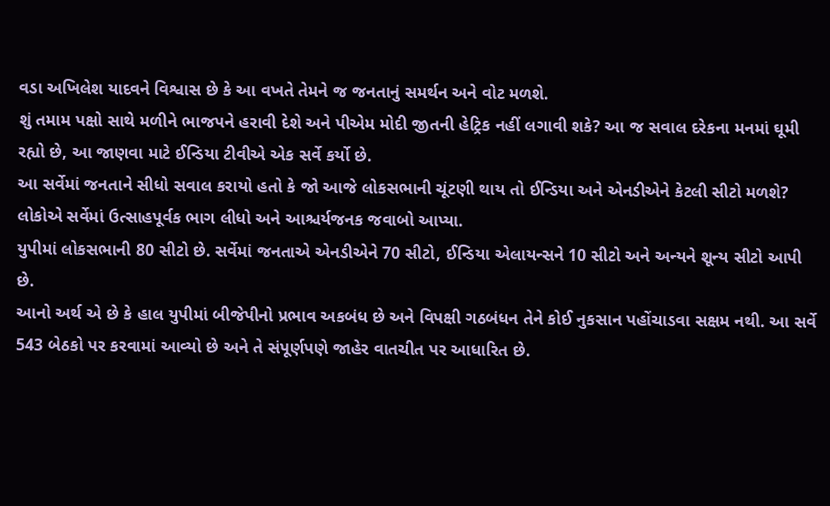વડા અખિલેશ યાદવને વિશ્વાસ છે કે આ વખતે તેમને જ જનતાનું સમર્થન અને વોટ મળશે.
શું તમામ પક્ષો સાથે મળીને ભાજપને હરાવી દેશે અને પીએમ મોદી જીતની હેટ્રિક નહીં લગાવી શકે? આ જ સવાલ દરેકના મનમાં ઘૂમી રહ્યો છે, આ જાણવા માટે ઈન્ડિયા ટીવીએ એક સર્વે કર્યો છે.
આ સર્વેમાં જનતાને સીધો સવાલ કરાયો હતો કે જો આજે લોકસભાની ચૂંટણી થાય તો ઈન્ડિયા અને એનડીએને કેટલી સીટો મળશે? લોકોએ સર્વેમાં ઉત્સાહપૂર્વક ભાગ લીધો અને આશ્ચર્યજનક જવાબો આપ્યા.
યુપીમાં લોકસભાની 80 સીટો છે. સર્વેમાં જનતાએ એનડીએને 70 સીટો, ઈન્ડિયા એલાયન્સને 10 સીટો અને અન્યને શૂન્ય સીટો આપી છે.
આનો અર્થ એ છે કે હાલ યુપીમાં બીજેપીનો પ્રભાવ અકબંધ છે અને વિપક્ષી ગઠબંધન તેને કોઈ નુકસાન પહોંચાડવા સક્ષમ નથી. આ સર્વે 543 બેઠકો પર કરવામાં આવ્યો છે અને તે સંપૂર્ણપણે જાહેર વાતચીત પર આધારિત છે.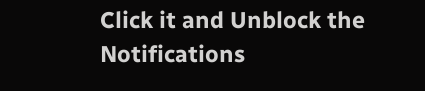Click it and Unblock the Notifications